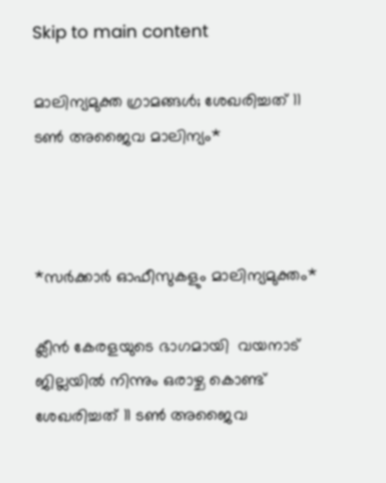Skip to main content

മാലിന്യമുക്ത ഗ്രാമങ്ങൾ; ശേഖരിച്ചത് 11 ടൺ അജൈവ മാലിന്യം*



*സര്‍ക്കാര്‍ ഓഫീസുകളും മാലിന്യമുക്തം*

ക്ലീന്‍ കേരളയുടെ ഭാഗമായി  വയനാട് ജില്ലയില്‍ നിന്നും ഒരാഴ്ച കൊണ്ട് ശേഖരിച്ചത് 11 ടണ്‍ അജൈവ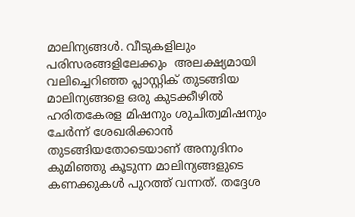മാലിന്യങ്ങള്‍. വീടുകളിലും പരിസരങ്ങളിലേക്കും  അലക്ഷ്യമായി വലിച്ചെറിഞ്ഞ പ്ലാസ്റ്റിക് തുടങ്ങിയ മാലിന്യങ്ങളെ ഒരു കുടക്കീഴില്‍  ഹരിതകേരള മിഷനും ശുചിത്വമിഷനും ചേര്‍ന്ന് ശേഖരിക്കാന്‍ തുടങ്ങിയതോടെയാണ് അനുദിനം കുമിഞ്ഞു കൂടുന്ന മാലിന്യങ്ങളുടെ കണക്കുകള്‍ പുറത്ത് വന്നത്. തദ്ദേശ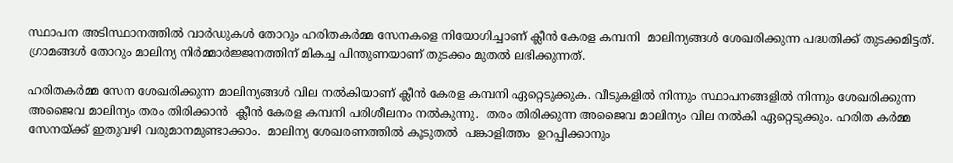സ്ഥാപന അടിസ്ഥാനത്തില്‍ വാര്‍ഡുകള്‍ തോറും ഹരിതകര്‍മ്മ സേനകളെ നിയോഗിച്ചാണ് ക്ലീന്‍ കേരള കമ്പനി  മാലിന്യങ്ങള്‍ ശേഖരിക്കുന്ന പദ്ധതിക്ക് തുടക്കമിട്ടത്. ഗ്രാമങ്ങള്‍ തോറും മാലിന്യ നിര്‍മ്മാര്‍ജ്ജനത്തിന് മികച്ച പിന്തുണയാണ് തുടക്കം മുതല്‍ ലഭിക്കുന്നത്.

ഹരിതകര്‍മ്മ സേന ശേഖരിക്കുന്ന മാലിന്യങ്ങള്‍ വില നല്‍കിയാണ് ക്ലീന്‍ കേരള കമ്പനി ഏറ്റെടുക്കുക. വീടുകളില്‍ നിന്നും സ്ഥാപനങ്ങളില്‍ നിന്നും ശേഖരിക്കുന്ന അജൈവ മാലിന്യം തരം തിരിക്കാന്‍  ക്ലീന്‍ കേരള കമ്പനി പരിശീലനം നല്‍കുന്നു.  തരം തിരിക്കുന്ന അജൈവ മാലിന്യം വില നല്‍കി ഏറ്റെടുക്കും. ഹരിത കര്‍മ്മ സേനയ്ക്ക് ഇതുവഴി വരുമാനമുണ്ടാക്കാം.  മാലിന്യ ശേഖരണത്തില്‍ കൂടുതല്‍  പങ്കാളിത്തം  ഉറപ്പിക്കാനും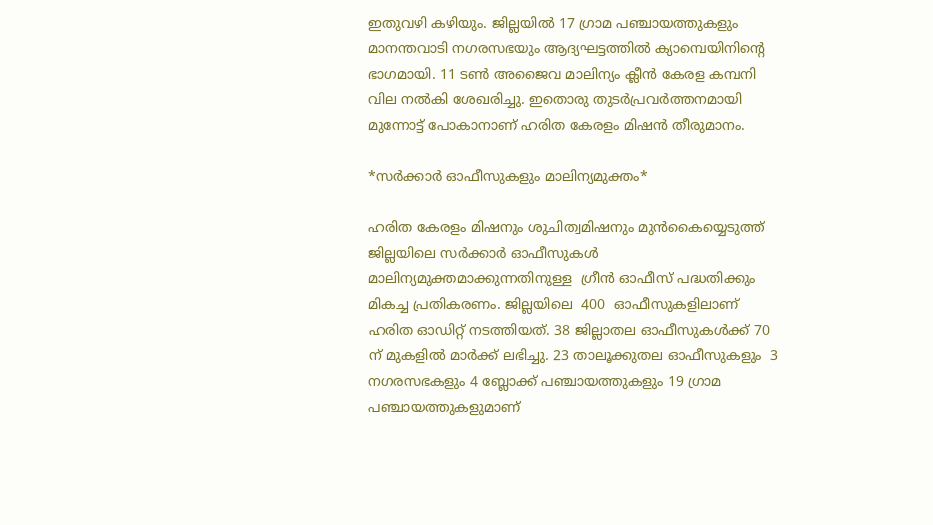ഇതുവഴി കഴിയും. ജില്ലയില്‍ 17 ഗ്രാമ പഞ്ചായത്തുകളും  മാനന്തവാടി നഗരസഭയും ആദ്യഘട്ടത്തില്‍ ക്യാമ്പെയിനിന്റെ ഭാഗമായി. 11 ടണ്‍ അജൈവ മാലിന്യം ക്ലീന്‍ കേരള കമ്പനി വില നല്‍കി ശേഖരിച്ചു. ഇതൊരു തുടര്‍പ്രവര്‍ത്തനമായി മുന്നോട്ട് പോകാനാണ് ഹരിത കേരളം മിഷന്‍ തീരുമാനം.

*സര്‍ക്കാര്‍ ഓഫീസുകളും മാലിന്യമുക്തം*

ഹരിത കേരളം മിഷനും ശുചിത്വമിഷനും മുന്‍കൈയ്യെടുത്ത്  ജില്ലയിലെ സര്‍ക്കാര്‍ ഓഫീസുകള്‍ മാലിന്യമുക്തമാക്കുന്നതിനുള്ള  ഗ്രീന്‍ ഓഫീസ് പദ്ധതിക്കും മികച്ച പ്രതികരണം. ജില്ലയിലെ  400  ഓഫീസുകളിലാണ് ഹരിത ഓഡിറ്റ് നടത്തിയത്. 38 ജില്ലാതല ഓഫീസുകള്‍ക്ക് 70 ന് മുകളില്‍ മാര്‍ക്ക് ലഭിച്ചു. 23 താലൂക്കുതല ഓഫീസുകളും  3 നഗരസഭകളും 4 ബ്ലോക്ക് പഞ്ചായത്തുകളും 19 ഗ്രാമ പഞ്ചായത്തുകളുമാണ്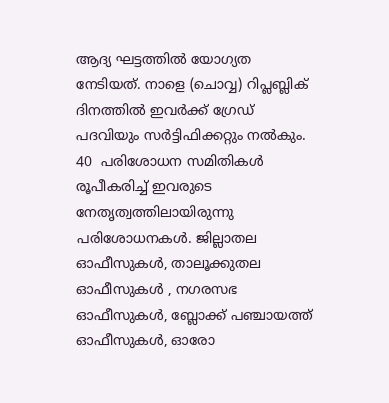ആദ്യ ഘട്ടത്തില്‍ യോഗ്യത നേടിയത്. നാളെ (ചൊവ്വ) റിപ്ലബ്ലിക് ദിനത്തില്‍ ഇവര്‍ക്ക് ഗ്രേഡ് പദവിയും സര്‍ട്ടിഫിക്കറ്റും നല്‍കും. 40  പരിശോധന സമിതികള്‍ രൂപീകരിച്ച് ഇവരുടെ നേതൃത്വത്തിലായിരുന്നു പരിശോധനകള്‍. ജില്ലാതല ഓഫീസുകള്‍, താലൂക്കുതല ഓഫീസുകള്‍ , നഗരസഭ ഓഫീസുകള്‍, ബ്ലോക്ക് പഞ്ചായത്ത് ഓഫീസുകള്‍, ഓരോ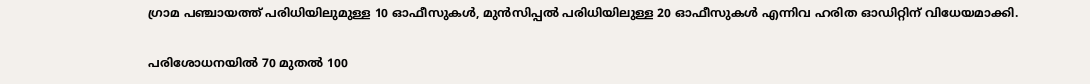ഗ്രാമ പഞ്ചായത്ത് പരിധിയിലുമുള്ള 10 ഓഫീസുകള്‍, മുന്‍സിപ്പല്‍ പരിധിയിലുള്ള 20 ഓഫീസുകള്‍ എന്നിവ ഹരിത ഓഡിറ്റിന് വിധേയമാക്കി.

പരിശോധനയില്‍ 70 മുതല്‍ 100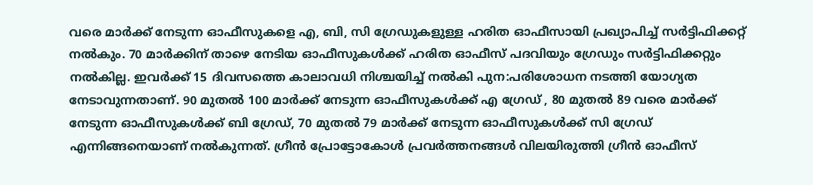വരെ മാര്‍ക്ക് നേടുന്ന ഓഫീസുകളെ എ, ബി, സി ഗ്രേഡുകളുള്ള ഹരിത ഓഫീസായി പ്രഖ്യാപിച്ച് സര്‍ട്ടിഫിക്കറ്റ് നല്‍കും. 70 മാര്‍ക്കിന് താഴെ നേടിയ ഓഫീസുകള്‍ക്ക് ഹരിത ഓഫീസ് പദവിയും ഗ്രേഡും സര്‍ട്ടിഫിക്കറ്റും നല്‍കില്ല. ഇവര്‍ക്ക് 15 ദിവസത്തെ കാലാവധി നിശ്ചയിച്ച് നല്‍കി പുന:പരിശോധന നടത്തി യോഗ്യത നേടാവുന്നതാണ്. 90 മുതല്‍ 100 മാര്‍ക്ക് നേടുന്ന ഓഫീസുകള്‍ക്ക് എ ഗ്രേഡ് , 80 മുതല്‍ 89 വരെ മാര്‍ക്ക് നേടുന്ന ഓഫീസുകള്‍ക്ക് ബി ഗ്രേഡ്, 70 മുതല്‍ 79 മാര്‍ക്ക് നേടുന്ന ഓഫീസുകള്‍ക്ക് സി ഗ്രേഡ് എന്നിങ്ങനെയാണ് നല്‍കുന്നത്. ഗ്രീന്‍ പ്രോട്ടോകോള്‍ പ്രവര്‍ത്തനങ്ങള്‍ വിലയിരുത്തി ഗ്രീന്‍ ഓഫീസ്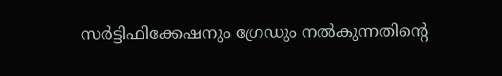സര്‍ട്ടിഫിക്കേഷനും ഗ്രേഡും നല്‍കുന്നതിന്റെ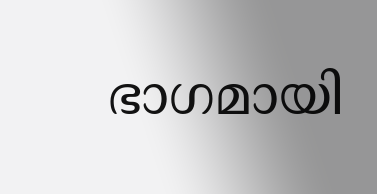ഭാഗമായി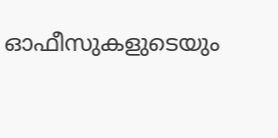ഓഫീസുകളുടെയും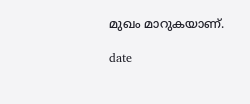മുഖം മാറുകയാണ്.

date